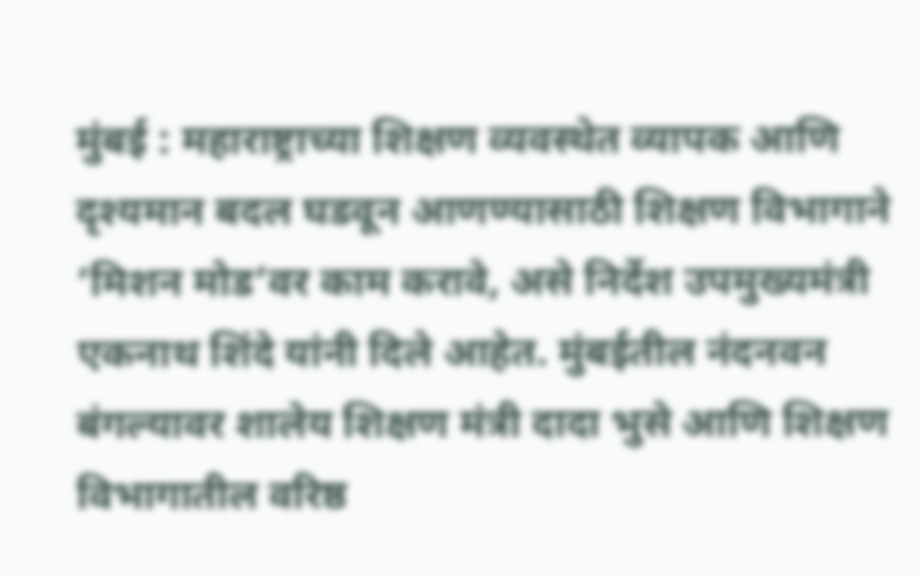मुंबई : महाराष्ट्राच्या शिक्षण व्यवस्थेत व्यापक आणि दृश्यमान बदल घडवून आणण्यासाठी शिक्षण विभागाने ‘मिशन मोड’वर काम करावे, असे निर्देश उपमुख्यमंत्री एकनाथ शिंदे यांनी दिले आहेत. मुंबईतील नंदनवन बंगल्यावर शालेय शिक्षण मंत्री दादा भुसे आणि शिक्षण विभागातील वरिष्ठ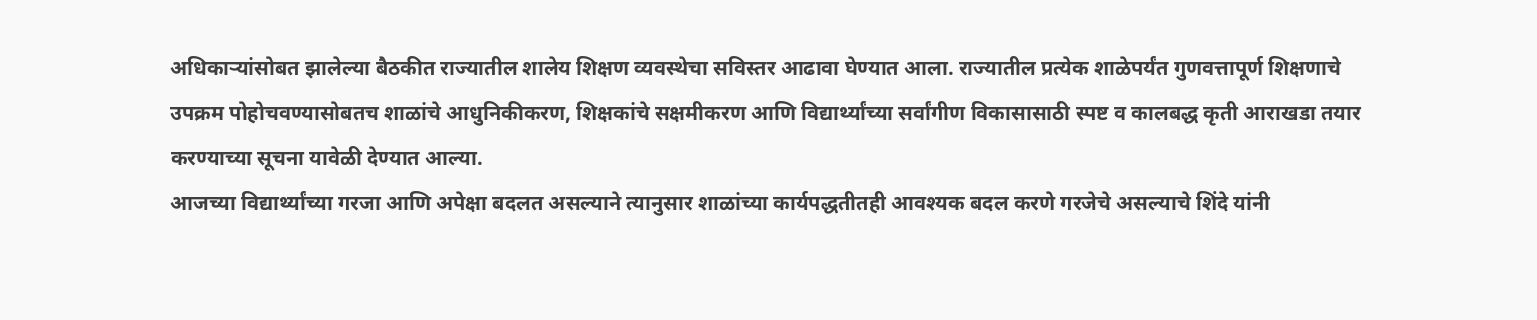अधिकाऱ्यांसोबत झालेल्या बैठकीत राज्यातील शालेय शिक्षण व्यवस्थेचा सविस्तर आढावा घेण्यात आला. राज्यातील प्रत्येक शाळेपर्यंत गुणवत्तापूर्ण शिक्षणाचे उपक्रम पोहोचवण्यासोबतच शाळांचे आधुनिकीकरण, शिक्षकांचे सक्षमीकरण आणि विद्यार्थ्यांच्या सर्वांगीण विकासासाठी स्पष्ट व कालबद्ध कृती आराखडा तयार करण्याच्या सूचना यावेळी देण्यात आल्या.
आजच्या विद्यार्थ्यांच्या गरजा आणि अपेक्षा बदलत असल्याने त्यानुसार शाळांच्या कार्यपद्धतीतही आवश्यक बदल करणे गरजेचे असल्याचे शिंदे यांनी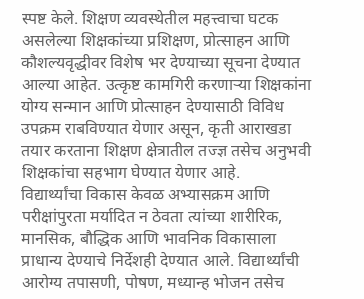स्पष्ट केले. शिक्षण व्यवस्थेतील महत्त्वाचा घटक असलेल्या शिक्षकांच्या प्रशिक्षण, प्रोत्साहन आणि कौशल्यवृद्धीवर विशेष भर देण्याच्या सूचना देण्यात आल्या आहेत. उत्कृष्ट कामगिरी करणाऱ्या शिक्षकांना योग्य सन्मान आणि प्रोत्साहन देण्यासाठी विविध उपक्रम राबविण्यात येणार असून, कृती आराखडा तयार करताना शिक्षण क्षेत्रातील तज्ज्ञ तसेच अनुभवी शिक्षकांचा सहभाग घेण्यात येणार आहे.
विद्यार्थ्यांचा विकास केवळ अभ्यासक्रम आणि परीक्षांपुरता मर्यादित न ठेवता त्यांच्या शारीरिक, मानसिक, बौद्धिक आणि भावनिक विकासाला प्राधान्य देण्याचे निर्देशही देण्यात आले. विद्यार्थ्यांची आरोग्य तपासणी, पोषण, मध्यान्ह भोजन तसेच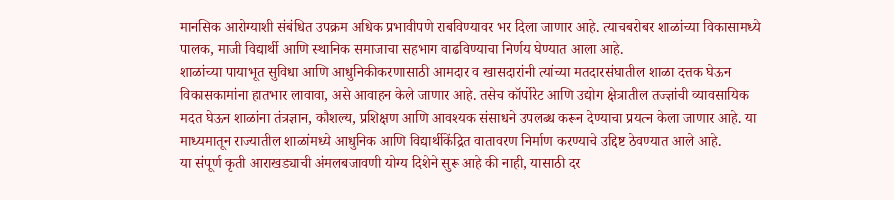मानसिक आरोग्याशी संबंधित उपक्रम अधिक प्रभावीपणे राबविण्यावर भर दिला जाणार आहे. त्याचबरोबर शाळांच्या विकासामध्ये पालक, माजी विद्यार्थी आणि स्थानिक समाजाचा सहभाग वाढविण्याचा निर्णय घेण्यात आला आहे.
शाळांच्या पायाभूत सुविधा आणि आधुनिकीकरणासाठी आमदार व खासदारांनी त्यांच्या मतदारसंघातील शाळा दत्तक घेऊन विकासकामांना हातभार लावावा, असे आवाहन केले जाणार आहे. तसेच कॉर्पोरेट आणि उद्योग क्षेत्रातील तज्ज्ञांची व्यावसायिक मदत घेऊन शाळांना तंत्रज्ञान, कौशल्य, प्रशिक्षण आणि आवश्यक संसाधने उपलब्ध करून देण्याचा प्रयत्न केला जाणार आहे. या माध्यमातून राज्यातील शाळांमध्ये आधुनिक आणि विद्यार्थीकेंद्रित वातावरण निर्माण करण्याचे उद्दिष्ट ठेवण्यात आले आहे.
या संपूर्ण कृती आराखड्याची अंमलबजावणी योग्य दिशेने सुरू आहे की नाही, यासाठी दर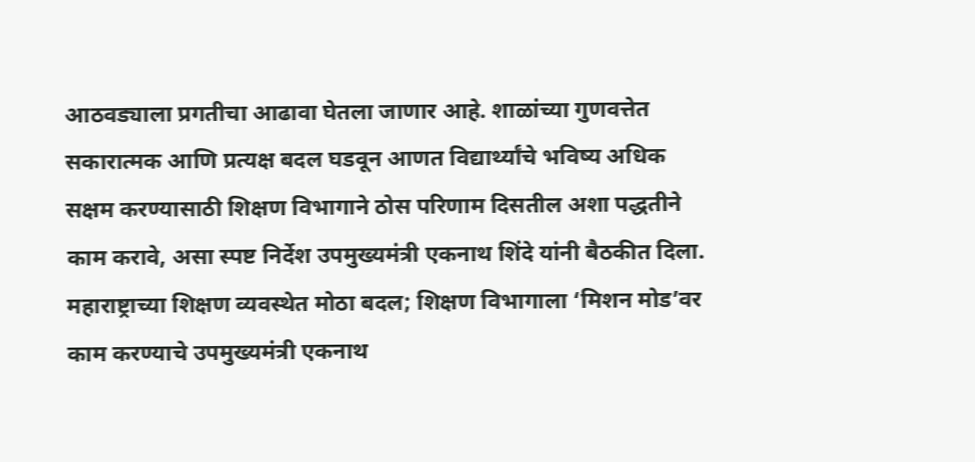आठवड्याला प्रगतीचा आढावा घेतला जाणार आहे. शाळांच्या गुणवत्तेत सकारात्मक आणि प्रत्यक्ष बदल घडवून आणत विद्यार्थ्यांचे भविष्य अधिक सक्षम करण्यासाठी शिक्षण विभागाने ठोस परिणाम दिसतील अशा पद्धतीने काम करावे, असा स्पष्ट निर्देश उपमुख्यमंत्री एकनाथ शिंदे यांनी बैठकीत दिला.
महाराष्ट्राच्या शिक्षण व्यवस्थेत मोठा बदल; शिक्षण विभागाला ‘मिशन मोड’वर काम करण्याचे उपमुख्यमंत्री एकनाथ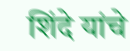शिंदे यांचे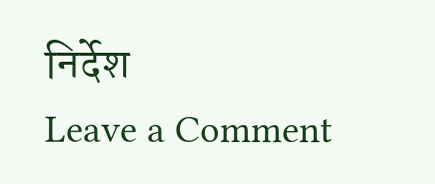निर्देश
Leave a Comment